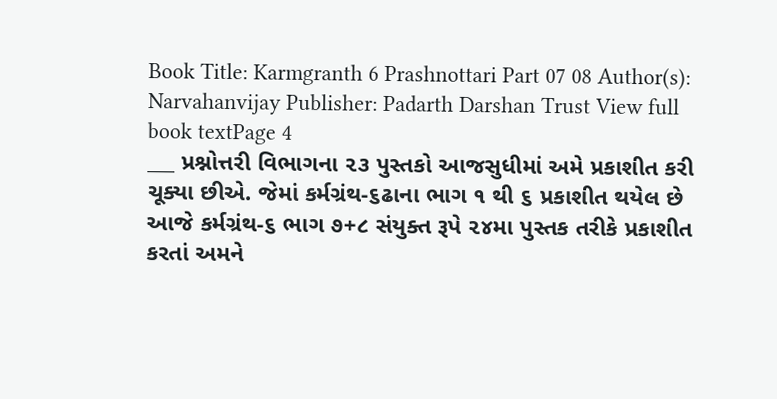Book Title: Karmgranth 6 Prashnottari Part 07 08 Author(s): Narvahanvijay Publisher: Padarth Darshan Trust View full book textPage 4
___ પ્રશ્નોત્તરી વિભાગના ૨૩ પુસ્તકો આજસુધીમાં અમે પ્રકાશીત કરી ચૂક્યા છીએ. જેમાં કર્મગ્રંથ-૬ઢાના ભાગ ૧ થી ૬ પ્રકાશીત થયેલ છે આજે કર્મગ્રંથ-૬ ભાગ ૭+૮ સંયુક્ત રૂપે ૨૪મા પુસ્તક તરીકે પ્રકાશીત કરતાં અમને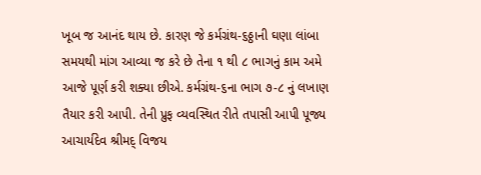ખૂબ જ આનંદ થાય છે. કારણ જે કર્મગ્રંથ-૬ઠ્ઠાની ઘણા લાંબા સમયથી માંગ આવ્યા જ કરે છે તેના ૧ થી ૮ ભાગનું કામ અમે આજે પૂર્ણ કરી શક્યા છીએ. કર્મગ્રંથ-૬ના ભાગ ૭-૮ નું લખાણ તૈયાર કરી આપી. તેની પ્રુફ વ્યવસ્થિત રીતે તપાસી આપી પૂજ્ય આચાર્યદેવ શ્રીમદ્ વિજય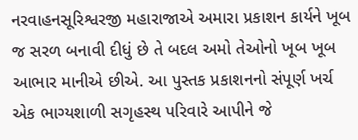નરવાહનસૂરિશ્વરજી મહારાજાએ અમારા પ્રકાશન કાર્યને ખૂબ જ સરળ બનાવી દીધું છે તે બદલ અમો તેઓનો ખૂબ ખૂબ આભાર માનીએ છીએ. આ પુસ્તક પ્રકાશનનો સંપૂર્ણ ખર્ચ એક ભાગ્યશાળી સગૃહસ્થ પરિવારે આપીને જે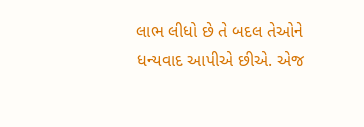લાભ લીધો છે તે બદલ તેઓને ધન્યવાદ આપીએ છીએ. એજ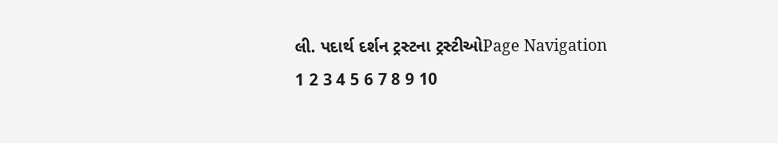લી. પદાર્થ દર્શન ટ્રસ્ટના ટ્રસ્ટીઓPage Navigation
1 2 3 4 5 6 7 8 9 10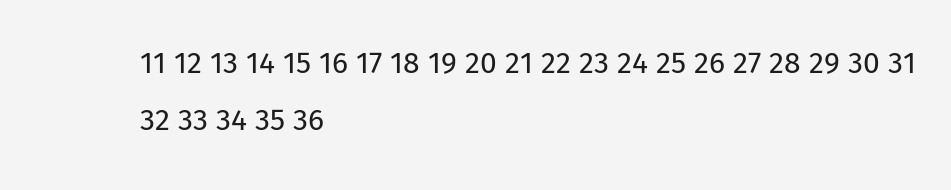11 12 13 14 15 16 17 18 19 20 21 22 23 24 25 26 27 28 29 30 31 32 33 34 35 36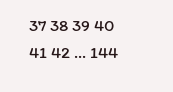37 38 39 40 41 42 ... 144